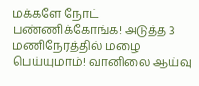மக்களே நோட் பண்ணிக்கோங்க! அடுத்த 3 மணிநேரத்தில் மழை பெய்யுமாம்! வானிலை ஆய்வு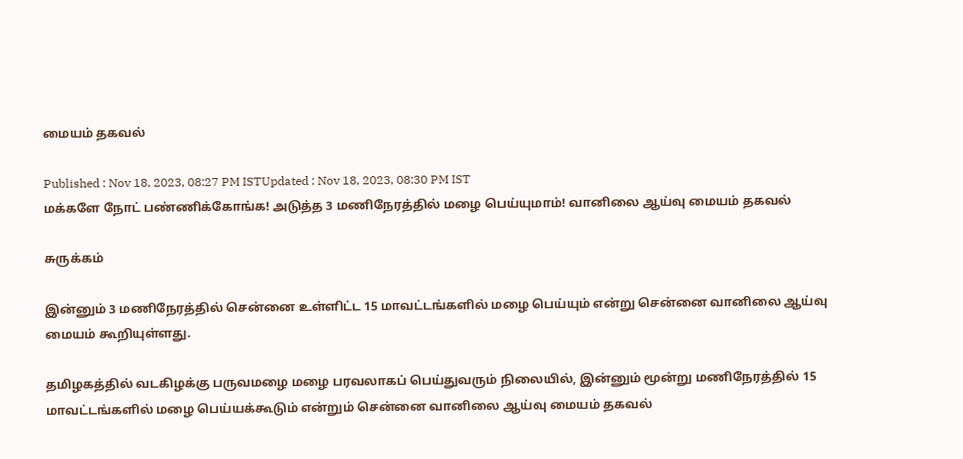மையம் தகவல்

Published : Nov 18, 2023, 08:27 PM ISTUpdated : Nov 18, 2023, 08:30 PM IST
மக்களே நோட் பண்ணிக்கோங்க! அடுத்த 3 மணிநேரத்தில் மழை பெய்யுமாம்! வானிலை ஆய்வு மையம் தகவல்

சுருக்கம்

இன்னும் 3 மணிநேரத்தில் சென்னை உள்ளிட்ட 15 மாவட்டங்களில் மழை பெய்யும் என்று சென்னை வானிலை ஆய்வு மையம் கூறியுள்ளது.

தமிழகத்தில் வடகிழக்கு பருவமழை மழை பரவலாகப் பெய்துவரும் நிலையில், இன்னும் மூன்று மணிநேரத்தில் 15 மாவட்டங்களில் மழை பெய்யக்கூடும் என்றும் சென்னை வானிலை ஆய்வு மையம் தகவல்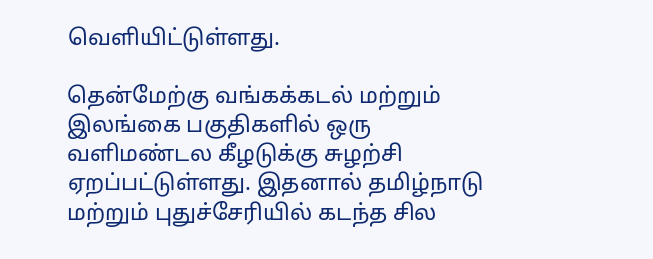வெளியிட்டுள்ளது.

தென்மேற்கு வங்கக்கடல் மற்றும் இலங்கை பகுதிகளில் ஒரு வளிமண்டல கீழடுக்கு சுழற்சி ஏறப்பட்டுள்ளது. இதனால் தமிழ்நாடு மற்றும் புதுச்சேரியில் கடந்த சில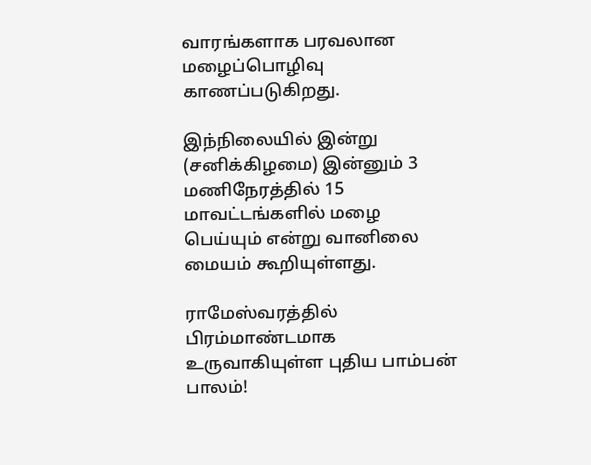வாரங்களாக பரவலான மழைப்பொழிவு காணப்படுகிறது.

இந்நிலையில் இன்று (சனிக்கிழமை) இன்னும் 3 மணிநேரத்தில் 15 மாவட்டங்களில் மழை பெய்யும் என்று வானிலை மையம் கூறியுள்ளது.

ராமேஸ்வரத்தில் பிரம்மாண்டமாக உருவாகியுள்ள புதிய பாம்பன் பாலம்!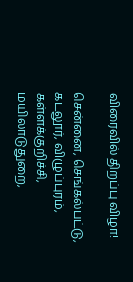விரைவில் திறப்பு விழா!

சென்னை, செங்கல்பட்டு, கடலூர், விழுப்புரம், கள்ளக்குறிச்சி, மயிலாடுதுறை,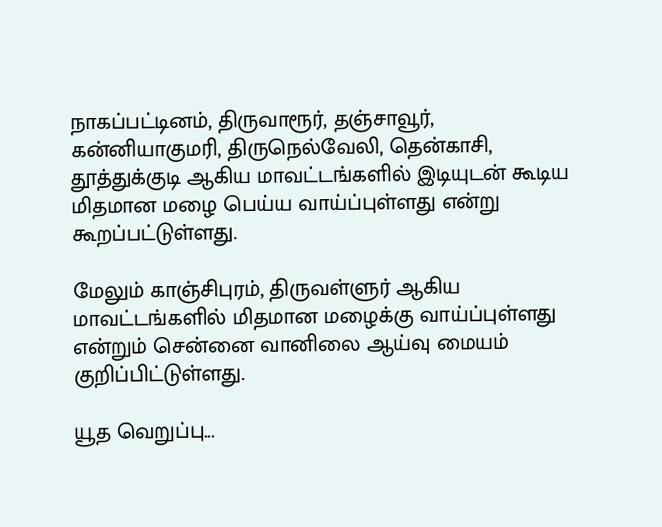நாகப்பட்டினம், திருவாரூர், தஞ்சாவூர், கன்னியாகுமரி, திருநெல்வேலி, தென்காசி, தூத்துக்குடி ஆகிய மாவட்டங்களில் இடியுடன் கூடிய மிதமான மழை பெய்ய வாய்ப்புள்ளது என்று கூறப்பட்டுள்ளது.

மேலும் காஞ்சிபுரம், திருவள்ளுர் ஆகிய மாவட்டங்களில் மிதமான மழைக்கு வாய்ப்புள்ளது என்றும் சென்னை வானிலை ஆய்வு மையம் குறிப்பிட்டுள்ளது.

யூத வெறுப்பு...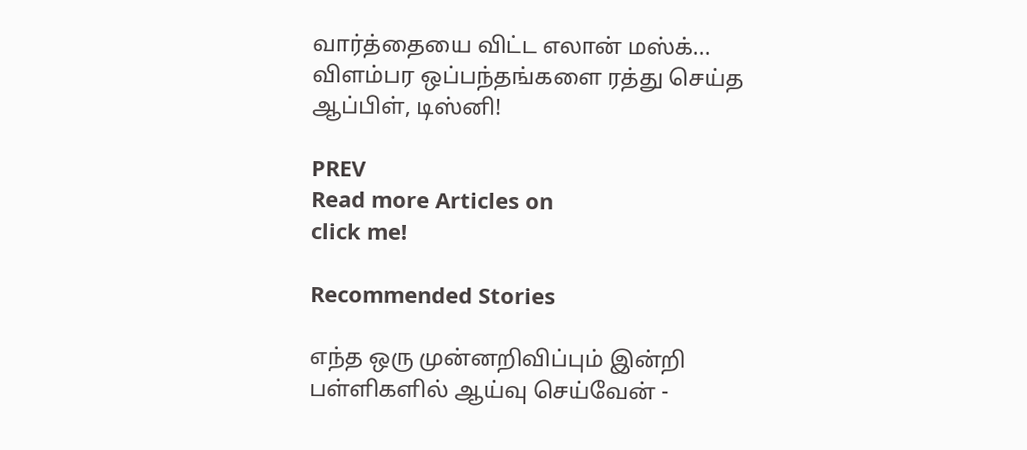வார்த்தையை விட்ட எலான் மஸ்க்... விளம்பர ஒப்பந்தங்களை ரத்து செய்த ஆப்பிள், டிஸ்னி!

PREV
Read more Articles on
click me!

Recommended Stories

எந்த ஒரு முன்னறிவிப்பும் இன்றி பள்ளிகளில் ஆய்வு செய்வேன் -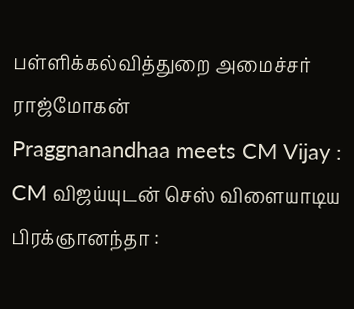பள்ளிக்கல்வித்துறை அமைச்சர் ராஜ்மோகன்
Praggnanandhaa meets CM Vijay : CM விஜய்யுடன் செஸ் விளையாடிய பிரக்ஞானந்தா :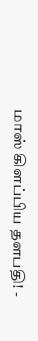மாஸ் கிளப்பிய தளபதி! -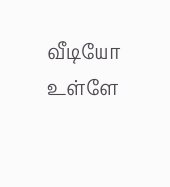வீடியோ உள்ளே